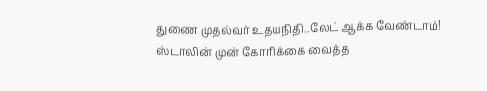துணை முதல்வர் உதயநிதி..லேட் ஆக்க வேண்டாம்! ஸ்டாலின் முன் கோரிக்கை வைத்த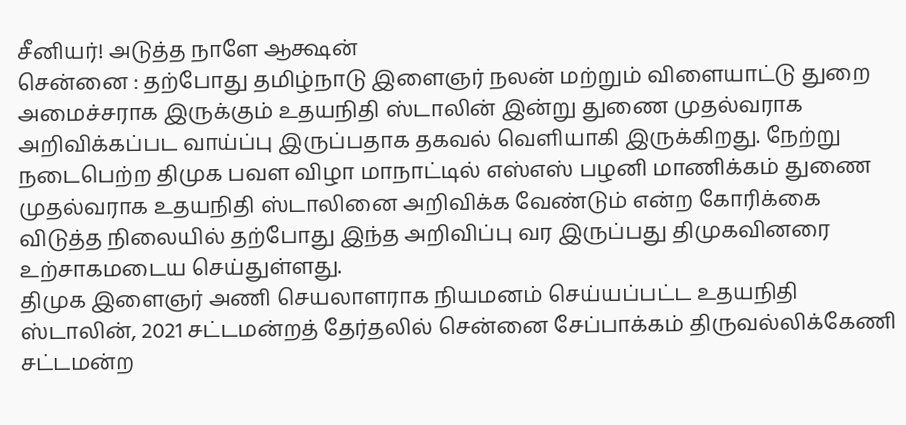சீனியர்! அடுத்த நாளே ஆக்ஷன்
சென்னை : தற்போது தமிழ்நாடு இளைஞர் நலன் மற்றும் விளையாட்டு துறை அமைச்சராக இருக்கும் உதயநிதி ஸ்டாலின் இன்று துணை முதல்வராக அறிவிக்கப்பட வாய்ப்பு இருப்பதாக தகவல் வெளியாகி இருக்கிறது. நேற்று நடைபெற்ற திமுக பவள விழா மாநாட்டில் எஸ்எஸ் பழனி மாணிக்கம் துணை முதல்வராக உதயநிதி ஸ்டாலினை அறிவிக்க வேண்டும் என்ற கோரிக்கை விடுத்த நிலையில் தற்போது இந்த அறிவிப்பு வர இருப்பது திமுகவினரை உற்சாகமடைய செய்துள்ளது.
திமுக இளைஞர் அணி செயலாளராக நியமனம் செய்யப்பட்ட உதயநிதி ஸ்டாலின், 2021 சட்டமன்றத் தேர்தலில் சென்னை சேப்பாக்கம் திருவல்லிக்கேணி சட்டமன்ற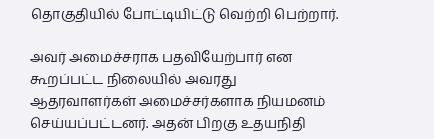தொகுதியில் போட்டியிட்டு வெற்றி பெற்றார்.

அவர் அமைச்சராக பதவியேற்பார் என கூறப்பட்ட நிலையில் அவரது ஆதரவாளர்கள் அமைச்சர்களாக நியமனம் செய்யப்பட்டனர். அதன் பிறகு உதயநிதி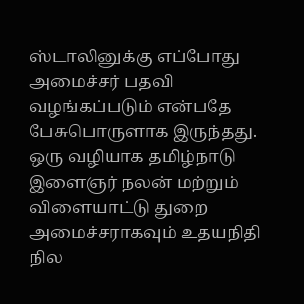ஸ்டாலினுக்கு எப்போது அமைச்சர் பதவி வழங்கப்படும் என்பதே பேசுபொருளாக இருந்தது.
ஒரு வழியாக தமிழ்நாடு இளைஞர் நலன் மற்றும் விளையாட்டு துறை அமைச்சராகவும் உதயநிதி நில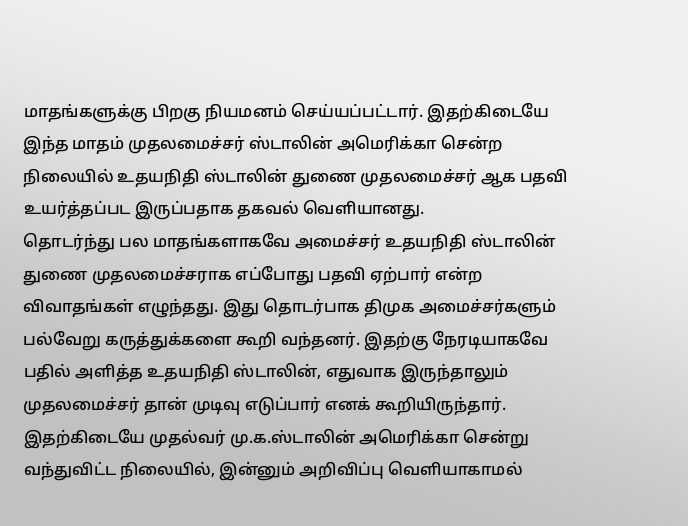மாதங்களுக்கு பிறகு நியமனம் செய்யப்பட்டார். இதற்கிடையே இந்த மாதம் முதலமைச்சர் ஸ்டாலின் அமெரிக்கா சென்ற நிலையில் உதயநிதி ஸ்டாலின் துணை முதலமைச்சர் ஆக பதவி உயர்த்தப்பட இருப்பதாக தகவல் வெளியானது.
தொடர்ந்து பல மாதங்களாகவே அமைச்சர் உதயநிதி ஸ்டாலின் துணை முதலமைச்சராக எப்போது பதவி ஏற்பார் என்ற விவாதங்கள் எழுந்தது. இது தொடர்பாக திமுக அமைச்சர்களும் பல்வேறு கருத்துக்களை கூறி வந்தனர். இதற்கு நேரடியாகவே பதில் அளித்த உதயநிதி ஸ்டாலின், எதுவாக இருந்தாலும் முதலமைச்சர் தான் முடிவு எடுப்பார் எனக் கூறியிருந்தார். இதற்கிடையே முதல்வர் மு.க.ஸ்டாலின் அமெரிக்கா சென்று வந்துவிட்ட நிலையில், இன்னும் அறிவிப்பு வெளியாகாமல்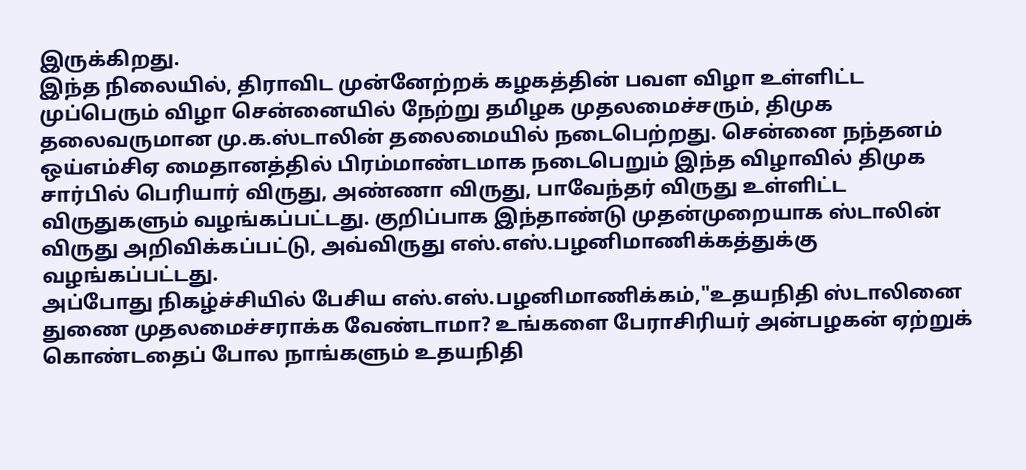இருக்கிறது.
இந்த நிலையில், திராவிட முன்னேற்றக் கழகத்தின் பவள விழா உள்ளிட்ட முப்பெரும் விழா சென்னையில் நேற்று தமிழக முதலமைச்சரும், திமுக தலைவருமான மு.க.ஸ்டாலின் தலைமையில் நடைபெற்றது. சென்னை நந்தனம் ஒய்எம்சிஏ மைதானத்தில் பிரம்மாண்டமாக நடைபெறும் இந்த விழாவில் திமுக சார்பில் பெரியார் விருது, அண்ணா விருது, பாவேந்தர் விருது உள்ளிட்ட விருதுகளும் வழங்கப்பட்டது. குறிப்பாக இந்தாண்டு முதன்முறையாக ஸ்டாலின் விருது அறிவிக்கப்பட்டு, அவ்விருது எஸ்.எஸ்.பழனிமாணிக்கத்துக்கு வழங்கப்பட்டது.
அப்போது நிகழ்ச்சியில் பேசிய எஸ்.எஸ்.பழனிமாணிக்கம்,"உதயநிதி ஸ்டாலினை துணை முதலமைச்சராக்க வேண்டாமா? உங்களை பேராசிரியர் அன்பழகன் ஏற்றுக் கொண்டதைப் போல நாங்களும் உதயநிதி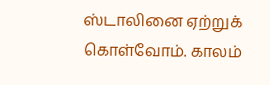ஸ்டாலினை ஏற்றுக் கொள்வோம். காலம்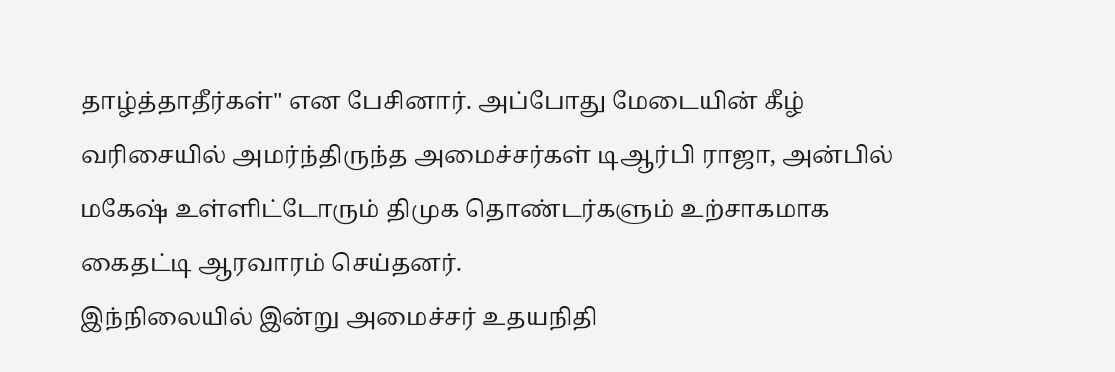தாழ்த்தாதீர்கள்" என பேசினார். அப்போது மேடையின் கீழ் வரிசையில் அமர்ந்திருந்த அமைச்சர்கள் டிஆர்பி ராஜா, அன்பில் மகேஷ் உள்ளிட்டோரும் திமுக தொண்டர்களும் உற்சாகமாக கைதட்டி ஆரவாரம் செய்தனர்.
இந்நிலையில் இன்று அமைச்சர் உதயநிதி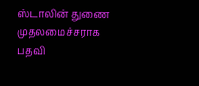ஸ்டாலின் துணை முதலமைச்சராக பதவி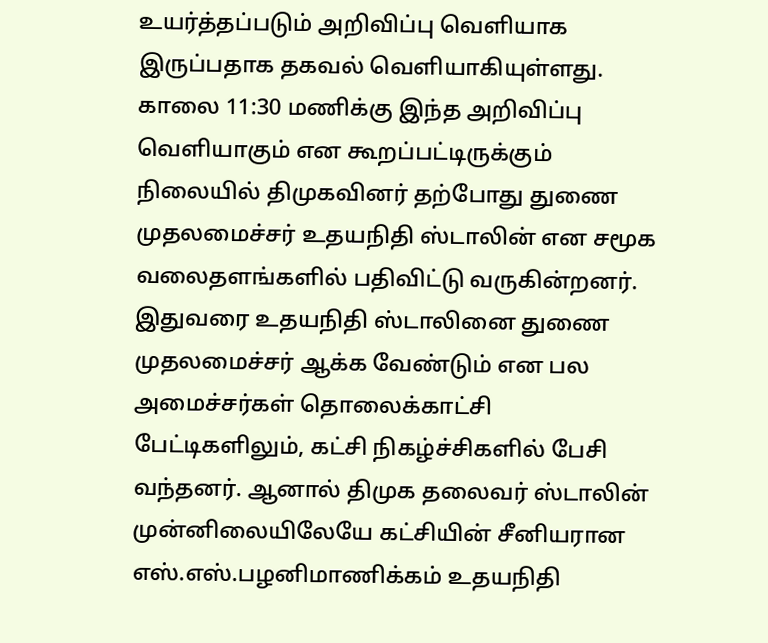உயர்த்தப்படும் அறிவிப்பு வெளியாக இருப்பதாக தகவல் வெளியாகியுள்ளது. காலை 11:30 மணிக்கு இந்த அறிவிப்பு வெளியாகும் என கூறப்பட்டிருக்கும் நிலையில் திமுகவினர் தற்போது துணை முதலமைச்சர் உதயநிதி ஸ்டாலின் என சமூக வலைதளங்களில் பதிவிட்டு வருகின்றனர்.
இதுவரை உதயநிதி ஸ்டாலினை துணை முதலமைச்சர் ஆக்க வேண்டும் என பல அமைச்சர்கள் தொலைக்காட்சி பேட்டிகளிலும், கட்சி நிகழ்ச்சிகளில் பேசி வந்தனர். ஆனால் திமுக தலைவர் ஸ்டாலின் முன்னிலையிலேயே கட்சியின் சீனியரான எஸ்.எஸ்.பழனிமாணிக்கம் உதயநிதி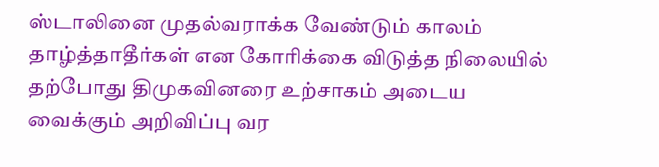ஸ்டாலினை முதல்வராக்க வேண்டும் காலம் தாழ்த்தாதீர்கள் என கோரிக்கை விடுத்த நிலையில் தற்போது திமுகவினரை உற்சாகம் அடைய வைக்கும் அறிவிப்பு வர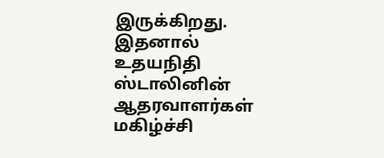இருக்கிறது. இதனால் உதயநிதி ஸ்டாலினின் ஆதரவாளர்கள் மகிழ்ச்சி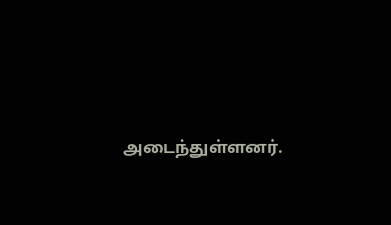அடைந்துள்ளனர்.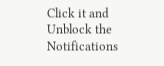Click it and Unblock the Notifications